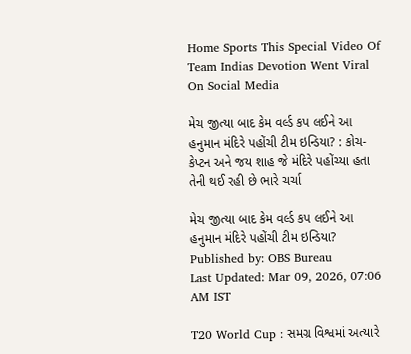Home Sports This Special Video Of Team Indias Devotion Went Viral On Social Media

મેચ જીત્યા બાદ કેમ વર્લ્ડ કપ લઈને આ હનુમાન મંદિરે પહોંચી ટીમ ઇન્ડિયા? : કોચ-કેપ્ટન અને જય શાહ જે મંદિરે પહોંચ્યા હતા તેની થઈ રહી છે ભારે ચર્ચા

મેચ જીત્યા બાદ કેમ વર્લ્ડ કપ લઈને આ હનુમાન મંદિરે પહોંચી ટીમ ઇન્ડિયા?
Published by: OBS Bureau
Last Updated: Mar 09, 2026, 07:06 AM IST

T20 World Cup : સમગ્ર વિશ્વમાં અત્યારે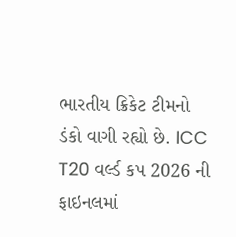ભારતીય ક્રિકેટ ટીમનો ડંકો વાગી રહ્યો છે. ICC T20 વર્લ્ડ કપ 2026 ની ફાઇનલમાં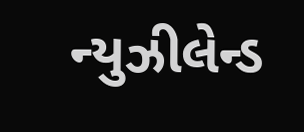ન્યુઝીલેન્ડ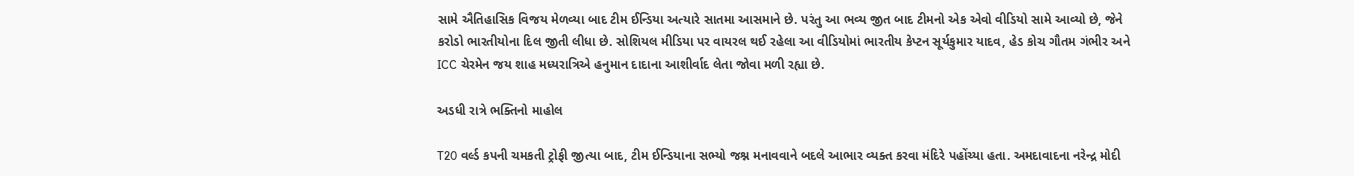સામે ઐતિહાસિક વિજય મેળવ્યા બાદ ટીમ ઈન્ડિયા અત્યારે સાતમા આસમાને છે. પરંતુ આ ભવ્ય જીત બાદ ટીમનો એક એવો વીડિયો સામે આવ્યો છે, જેને કરોડો ભારતીયોના દિલ જીતી લીધા છે. સોશિયલ મીડિયા પર વાયરલ થઈ રહેલા આ વીડિયોમાં ભારતીય કેપ્ટન સૂર્યકુમાર યાદવ, હેડ કોચ ગૌતમ ગંભીર અને ICC ચેરમેન જય શાહ મધ્યરાત્રિએ હનુમાન દાદાના આશીર્વાદ લેતા જોવા મળી રહ્યા છે.

અડધી રાત્રે ભક્તિનો માહોલ

T20 વર્લ્ડ કપની ચમકતી ટ્રોફી જીત્યા બાદ, ટીમ ઈન્ડિયાના સભ્યો જશ્ન મનાવવાને બદલે આભાર વ્યક્ત કરવા મંદિરે પહોંચ્યા હતા. અમદાવાદના નરેન્દ્ર મોદી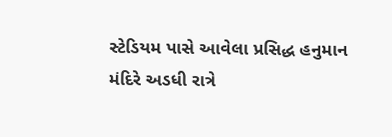સ્ટેડિયમ પાસે આવેલા પ્રસિદ્ધ હનુમાન મંદિરે અડધી રાત્રે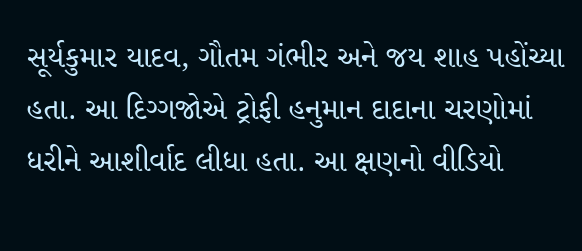સૂર્યકુમાર યાદવ, ગૌતમ ગંભીર અને જય શાહ પહોંચ્યા હતા. આ દિગ્ગજોએ ટ્રોફી હનુમાન દાદાના ચરણોમાં ધરીને આશીર્વાદ લીધા હતા. આ ક્ષણનો વીડિયો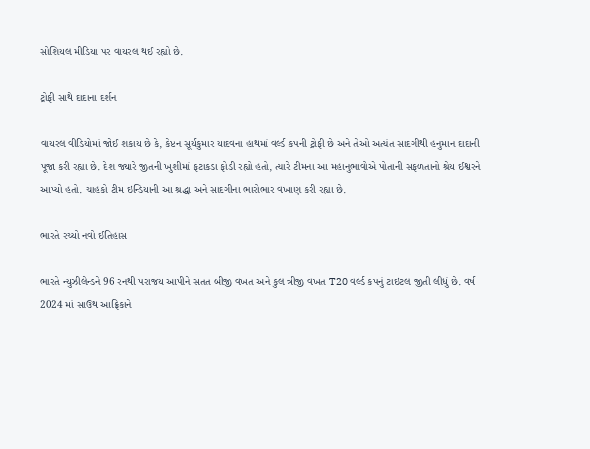સોશિયલ મીડિયા પર વાયરલ થઈ રહ્યો છે.

ટ્રોફી સાથે દાદાના દર્શન

વાયરલ વીડિયોમાં જોઈ શકાય છે કે, કેપ્ટન સૂર્યકુમાર યાદવના હાથમાં વર્લ્ડ કપની ટ્રોફી છે અને તેઓ અત્યંત સાદગીથી હનુમાન દાદાની પૂજા કરી રહ્યા છે. દેશ જ્યારે જીતની ખુશીમાં ફટાકડા ફોડી રહ્યો હતો, ત્યારે ટીમના આ મહાનુભાવોએ પોતાની સફળતાનો શ્રેય ઈશ્વરને આપ્યો હતો. ચાહકો ટીમ ઇન્ડિયાની આ શ્રદ્ધા અને સાદગીના ભારોભાર વખાણ કરી રહ્યા છે.

ભારતે રચ્યો નવો ઈતિહાસ

ભારતે ન્યુઝીલેન્ડને 96 રનથી પરાજય આપીને સતત બીજી વખત અને કુલ ત્રીજી વખત T20 વર્લ્ડ કપનું ટાઇટલ જીતી લીધું છે. વર્ષ 2024 માં સાઉથ આફ્રિકાને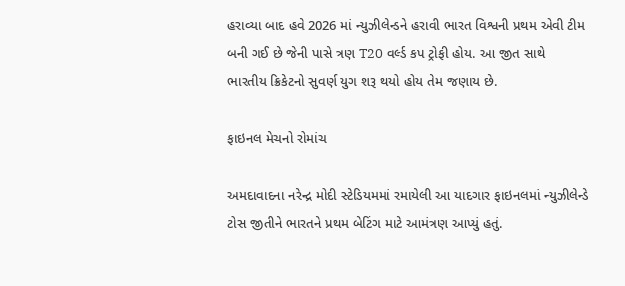હરાવ્યા બાદ હવે 2026 માં ન્યુઝીલેન્ડને હરાવી ભારત વિશ્વની પ્રથમ એવી ટીમ બની ગઈ છે જેની પાસે ત્રણ T20 વર્લ્ડ કપ ટ્રોફી હોય. આ જીત સાથે ભારતીય ક્રિકેટનો સુવર્ણ યુગ શરૂ થયો હોય તેમ જણાય છે.

ફાઇનલ મેચનો રોમાંચ

અમદાવાદના નરેન્દ્ર મોદી સ્ટેડિયમમાં રમાયેલી આ યાદગાર ફાઇનલમાં ન્યુઝીલેન્ડે ટોસ જીતીને ભારતને પ્રથમ બેટિંગ માટે આમંત્રણ આપ્યું હતું.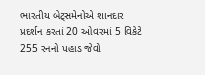ભારતીય બેટ્સમેનોએ શાનદાર પ્રદર્શન કરતાં 20 ઓવરમાં 5 વિકેટે 255 રનનો પહાડ જેવો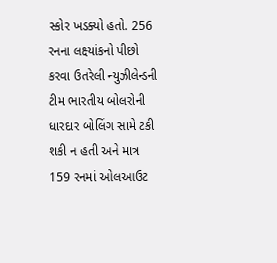સ્કોર ખડક્યો હતો. 256 રનના લક્ષ્યાંકનો પીછો કરવા ઉતરેલી ન્યુઝીલેન્ડની ટીમ ભારતીય બોલરોની ધારદાર બોલિંગ સામે ટકી શકી ન હતી અને માત્ર 159 રનમાં ઓલઆઉટ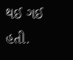થઈ ગઈ હતી.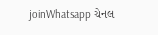joinWhatsapp ચેનલ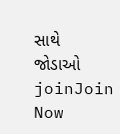સાથે જોડાઓ
joinJoin Now